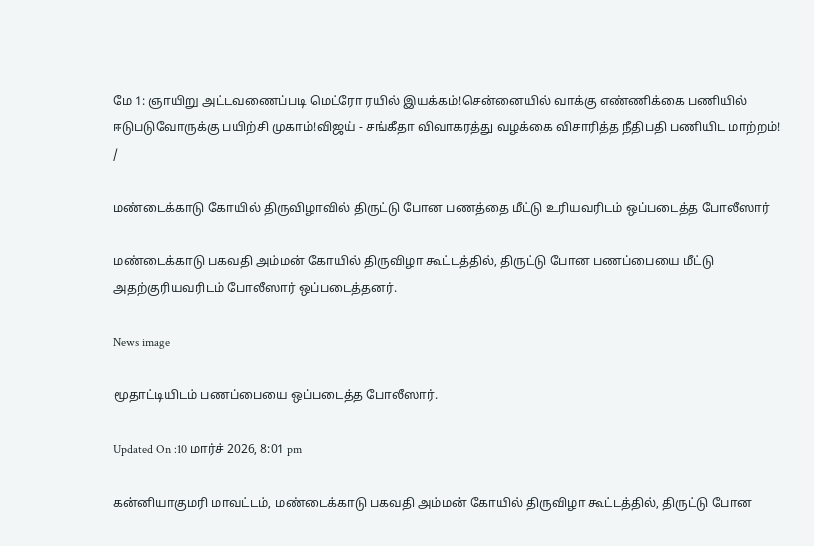மே 1: ஞாயிறு அட்டவணைப்படி மெட்ரோ ரயில் இயக்கம்!சென்னையில் வாக்கு எண்ணிக்கை பணியில் ஈடுபடுவோருக்கு பயிற்சி முகாம்!விஜய் - சங்கீதா விவாகரத்து வழக்கை விசாரித்த நீதிபதி பணியிட மாற்றம்!
/

மண்டைக்காடு கோயில் திருவிழாவில் திருட்டு போன பணத்தை மீட்டு உரியவரிடம் ஒப்படைத்த போலீஸார்

மண்டைக்காடு பகவதி அம்மன் கோயில் திருவிழா கூட்டத்தில், திருட்டு போன பணப்பையை மீட்டு அதற்குரியவரிடம் போலீஸார் ஒப்படைத்தனர்.

News image

மூதாட்டியிடம் பணப்பையை ஒப்படைத்த போலீஸார்.

Updated On :10 மார்ச் 2026, 8:01 pm

கன்னியாகுமரி மாவட்டம், மண்டைக்காடு பகவதி அம்மன் கோயில் திருவிழா கூட்டத்தில், திருட்டு போன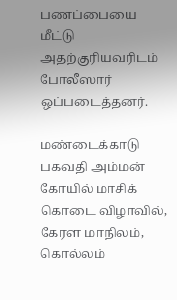பணப்பையை மீட்டு அதற்குரியவரிடம் போலீஸார் ஒப்படைத்தனர்.

மண்டைக்காடு பகவதி அம்மன் கோயில் மாசிக் கொடை விழாவில், கேரள மாநிலம், கொல்லம்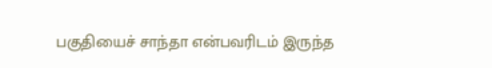பகுதியைச் சாந்தா என்பவரிடம் இருந்த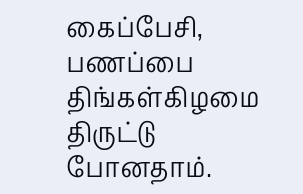கைப்பேசி, பணப்பை திங்கள்கிழமை திருட்டு போனதாம்.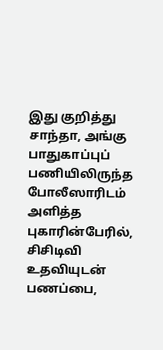இது குறித்து சாந்தா, அங்கு பாதுகாப்புப் பணியிலிருந்த போலீஸாரிடம் அளித்த புகாரின்பேரில், சிசிடிவி உதவியுடன் பணப்பை,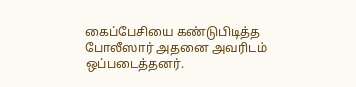கைப்பேசியை கண்டுபிடித்த போலீஸார் அதனை அவரிடம் ஒப்படைத்தனர்.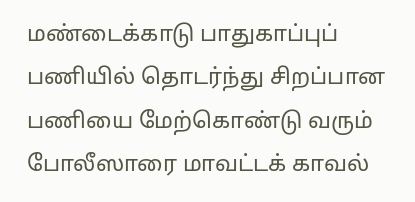மண்டைக்காடு பாதுகாப்புப் பணியில் தொடர்ந்து சிறப்பான பணியை மேற்கொண்டு வரும் போலீஸாரை மாவட்டக் காவல்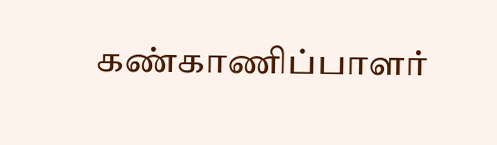கண்காணிப்பாளர்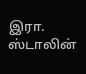இரா. ஸ்டாலின்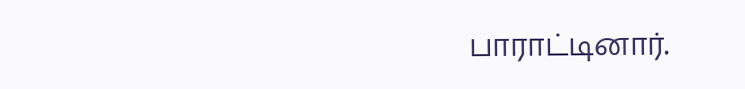பாராட்டினார்.